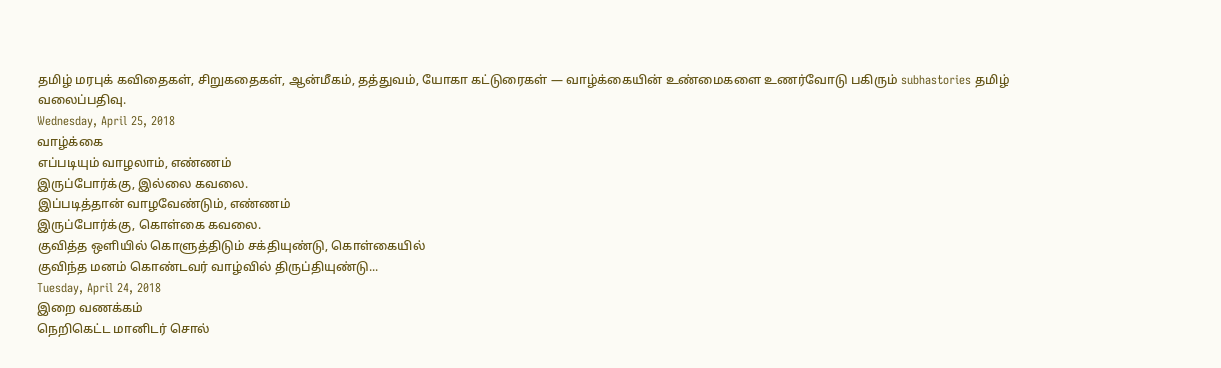தமிழ் மரபுக் கவிதைகள், சிறுகதைகள், ஆன்மீகம், தத்துவம், யோகா கட்டுரைகள் — வாழ்க்கையின் உண்மைகளை உணர்வோடு பகிரும் subhastories தமிழ் வலைப்பதிவு.
Wednesday, April 25, 2018
வாழ்க்கை
எப்படியும் வாழலாம், எண்ணம்
இருப்போர்க்கு, இல்லை கவலை.
இப்படித்தான் வாழவேண்டும், எண்ணம்
இருப்போர்க்கு, கொள்கை கவலை.
குவித்த ஒளியில் கொளுத்திடும் சக்தியுண்டு, கொள்கையில்
குவிந்த மனம் கொண்டவர் வாழ்வில் திருப்தியுண்டு...
Tuesday, April 24, 2018
இறை வணக்கம்
நெறிகெட்ட மானிடர் சொல்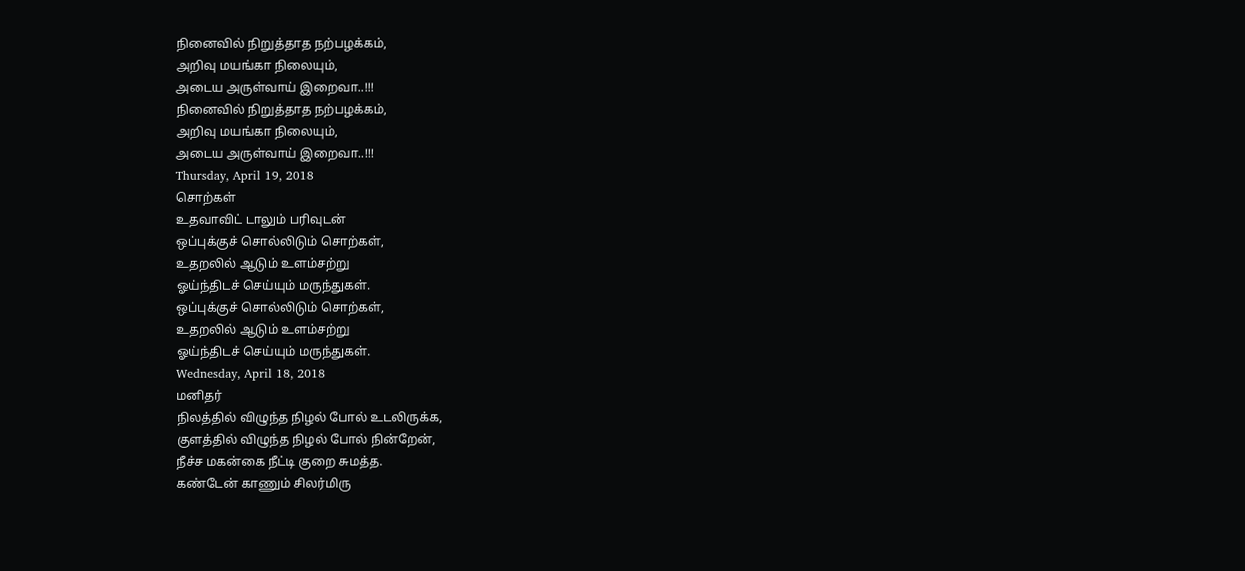நினைவில் நிறுத்தாத நற்பழக்கம்,
அறிவு மயங்கா நிலையும்,
அடைய அருள்வாய் இறைவா..!!!
நினைவில் நிறுத்தாத நற்பழக்கம்,
அறிவு மயங்கா நிலையும்,
அடைய அருள்வாய் இறைவா..!!!
Thursday, April 19, 2018
சொற்கள்
உதவாவிட் டாலும் பரிவுடன்
ஒப்புக்குச் சொல்லிடும் சொற்கள்,
உதறலில் ஆடும் உளம்சற்று
ஓய்ந்திடச் செய்யும் மருந்துகள்.
ஒப்புக்குச் சொல்லிடும் சொற்கள்,
உதறலில் ஆடும் உளம்சற்று
ஓய்ந்திடச் செய்யும் மருந்துகள்.
Wednesday, April 18, 2018
மனிதர்
நிலத்தில் விழுந்த நிழல் போல் உடலிருக்க,
குளத்தில் விழுந்த நிழல் போல் நின்றேன்,
நீச்ச மகன்கை நீட்டி குறை சுமத்த.
கண்டேன் காணும் சிலர்மிரு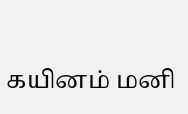கயினம் மனி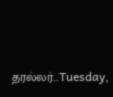தரல்லர்...Tuesday,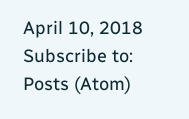April 10, 2018
Subscribe to:
Posts (Atom)